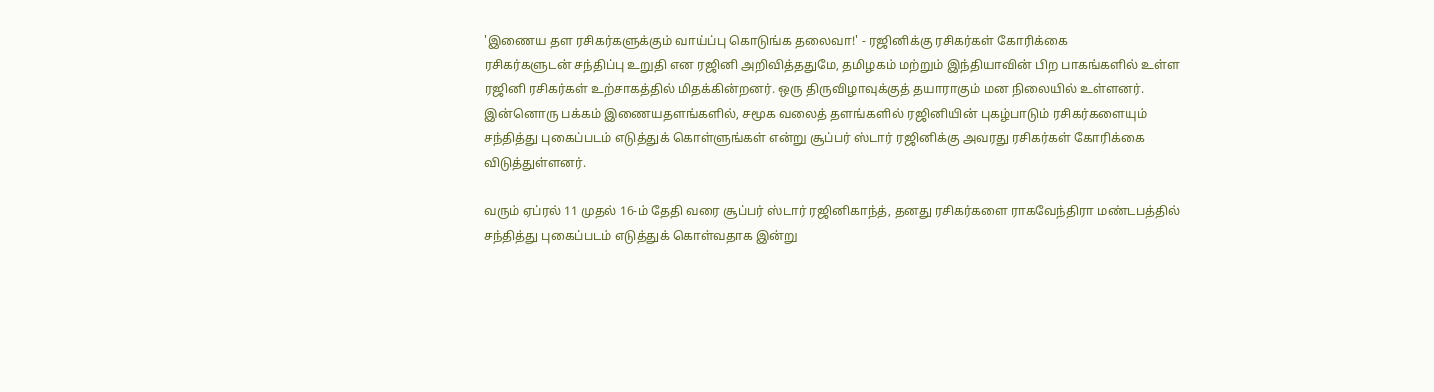'இணைய தள ரசிகர்களுக்கும் வாய்ப்பு கொடுங்க தலைவா!' - ரஜினிக்கு ரசிகர்கள் கோரிக்கை
ரசிகர்களுடன் சந்திப்பு உறுதி என ரஜினி அறிவித்ததுமே, தமிழகம் மற்றும் இந்தியாவின் பிற பாகங்களில் உள்ள ரஜினி ரசிகர்கள் உற்சாகத்தில் மிதக்கின்றனர். ஒரு திருவிழாவுக்குத் தயாராகும் மன நிலையில் உள்ளனர்.
இன்னொரு பக்கம் இணையதளங்களில், சமூக வலைத் தளங்களில் ரஜினியின் புகழ்பாடும் ரசிகர்களையும் சந்தித்து புகைப்படம் எடுத்துக் கொள்ளுங்கள் என்று சூப்பர் ஸ்டார் ரஜினிக்கு அவரது ரசிகர்கள் கோரிக்கை விடுத்துள்ளனர்.

வரும் ஏப்ரல் 11 முதல் 16-ம் தேதி வரை சூப்பர் ஸ்டார் ரஜினிகாந்த், தனது ரசிகர்களை ராகவேந்திரா மண்டபத்தில் சந்தித்து புகைப்படம் எடுத்துக் கொள்வதாக இன்று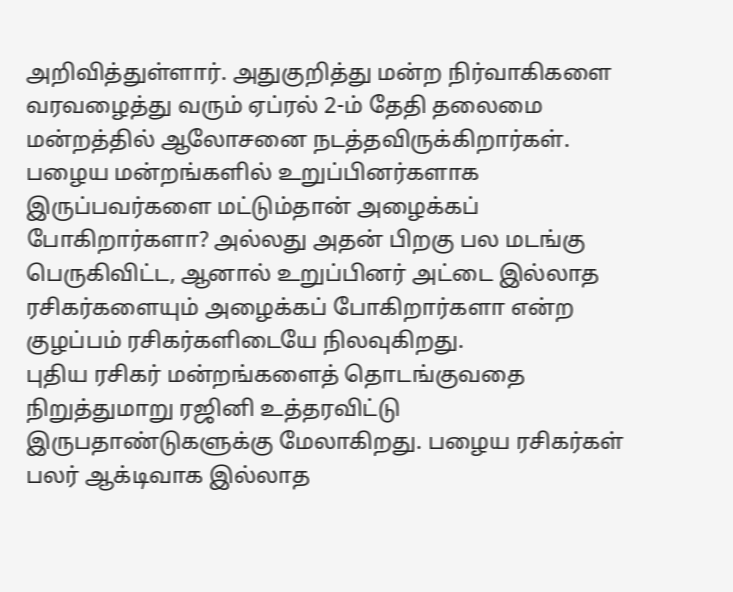அறிவித்துள்ளார். அதுகுறித்து மன்ற நிர்வாகிகளை வரவழைத்து வரும் ஏப்ரல் 2-ம் தேதி தலைமை மன்றத்தில் ஆலோசனை நடத்தவிருக்கிறார்கள்.
பழைய மன்றங்களில் உறுப்பினர்களாக இருப்பவர்களை மட்டும்தான் அழைக்கப் போகிறார்களா? அல்லது அதன் பிறகு பல மடங்கு பெருகிவிட்ட, ஆனால் உறுப்பினர் அட்டை இல்லாத ரசிகர்களையும் அழைக்கப் போகிறார்களா என்ற குழப்பம் ரசிகர்களிடையே நிலவுகிறது.
புதிய ரசிகர் மன்றங்களைத் தொடங்குவதை நிறுத்துமாறு ரஜினி உத்தரவிட்டு இருபதாண்டுகளுக்கு மேலாகிறது. பழைய ரசிகர்கள் பலர் ஆக்டிவாக இல்லாத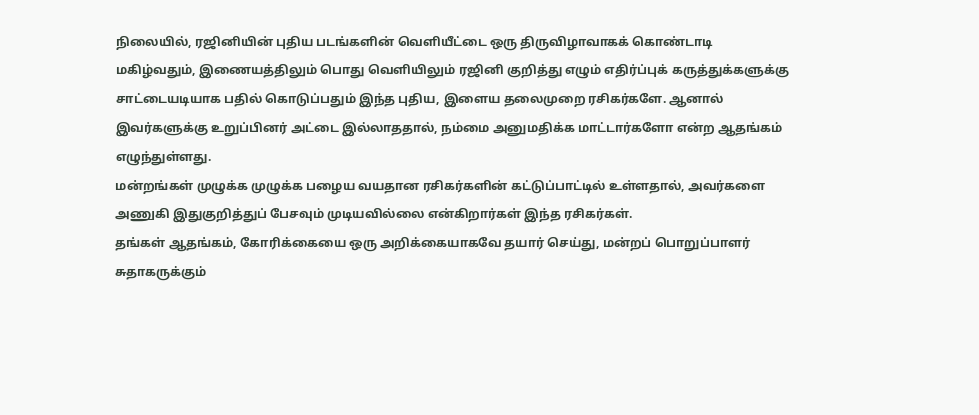நிலையில், ரஜினியின் புதிய படங்களின் வெளியீட்டை ஒரு திருவிழாவாகக் கொண்டாடி மகிழ்வதும், இணையத்திலும் பொது வெளியிலும் ரஜினி குறித்து எழும் எதிர்ப்புக் கருத்துக்களுக்கு சாட்டையடியாக பதில் கொடுப்பதும் இந்த புதிய, இளைய தலைமுறை ரசிகர்களே. ஆனால் இவர்களுக்கு உறுப்பினர் அட்டை இல்லாததால், நம்மை அனுமதிக்க மாட்டார்களோ என்ற ஆதங்கம் எழுந்துள்ளது.
மன்றங்கள் முழுக்க முழுக்க பழைய வயதான ரசிகர்களின் கட்டுப்பாட்டில் உள்ளதால், அவர்களை அணுகி இதுகுறித்துப் பேசவும் முடியவில்லை என்கிறார்கள் இந்த ரசிகர்கள்.
தங்கள் ஆதங்கம், கோரிக்கையை ஒரு அறிக்கையாகவே தயார் செய்து, மன்றப் பொறுப்பாளர் சுதாகருக்கும்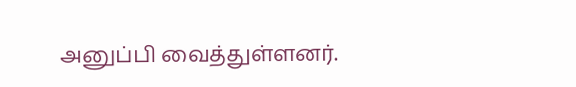அனுப்பி வைத்துள்ளனர்.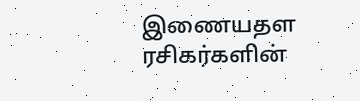இணையதள ரசிகர்களின்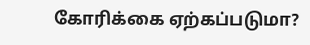கோரிக்கை ஏற்கப்படுமா?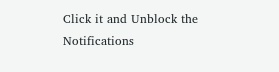Click it and Unblock the Notifications